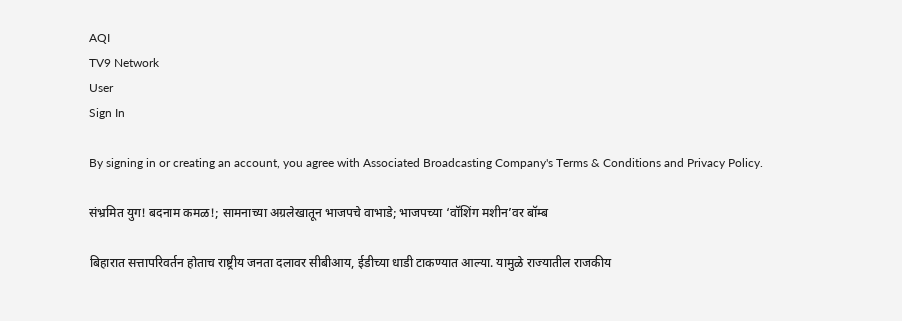AQI
TV9 Network
User
Sign In

By signing in or creating an account, you agree with Associated Broadcasting Company's Terms & Conditions and Privacy Policy.

संभ्रमित युग! बदनाम कमळ!; सामनाच्या अग्रलेखातून भाजपचे वाभाडे; भाजपच्या ‘वॉशिंग मशीन’वर बॉम्ब

बिहारात सत्तापरिवर्तन होताच राष्ट्रीय जनता दलावर सीबीआय, ईडीच्या धाडी टाकण्यात आल्या. यामुळे राज्यातील राजकीय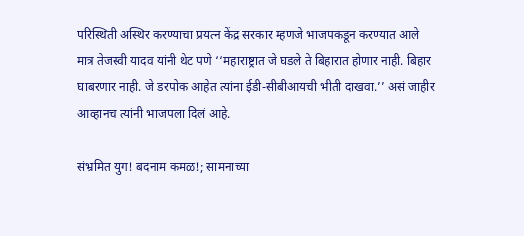परिस्थिती अस्थिर करण्याचा प्रयत्न केंद्र सरकार म्हणजे भाजपकडून करण्यात आले मात्र तेजस्वी यादव यांनी थेट पणे ‘‘महाराष्ट्रात जे घडले ते बिहारात होणार नाही. बिहार घाबरणार नाही. जे डरपोक आहेत त्यांना ईडी-सीबीआयची भीती दाखवा.’’ असं जाहीर आव्हानच त्यांनी भाजपला दिलं आहे.

संभ्रमित युग! बदनाम कमळ!; सामनाच्या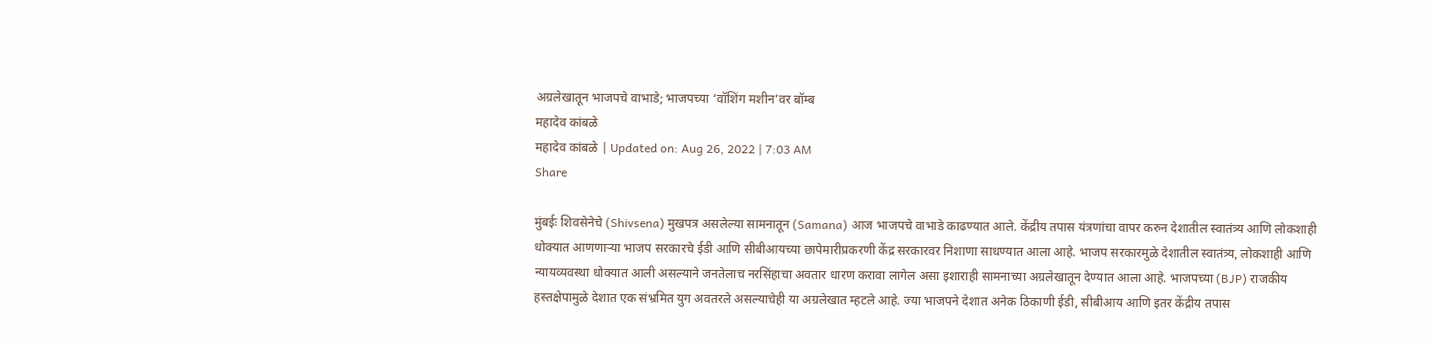अग्रलेखातून भाजपचे वाभाडे; भाजपच्या ‘वॉशिंग मशीन’वर बॉम्ब
महादेव कांबळे
महादेव कांबळे | Updated on: Aug 26, 2022 | 7:03 AM
Share

मुंबईः शिवसेनेचे (Shivsena) मुखपत्र असलेल्या सामनातून (Samana) आज भाजपचे वाभाडे काढण्यात आले. केंद्रीय तपास यंत्रणांचा वापर करुन देशातील स्वातंत्र्य आणि लोकशाही धोक्यात आणणाऱ्या भाजप सरकारचे ईडी आणि सीबीआयच्या छापेमारीप्रकरणी केंद्र सरकारवर निशाणा साधण्यात आला आहे. भाजप सरकारमुळे देशातील स्वातंत्र्य, लोकशाही आणि न्यायव्यवस्था धोक्यात आली असल्याने जनतेलाच नरसिंहाचा अवतार धारण करावा लागेल असा इशाराही सामनाच्या अग्रलेखातून देण्यात आला आहे. भाजपच्या (BJP) राजकीय हस्तक्षेपामुळे देशात एक संभ्रमित युग अवतरले असल्याचेही या अग्रलेखात म्हटले आहे. ज्या भाजपने देशात अनेक ठिकाणी ईडी, सीबीआय आणि इतर केंद्रीय तपास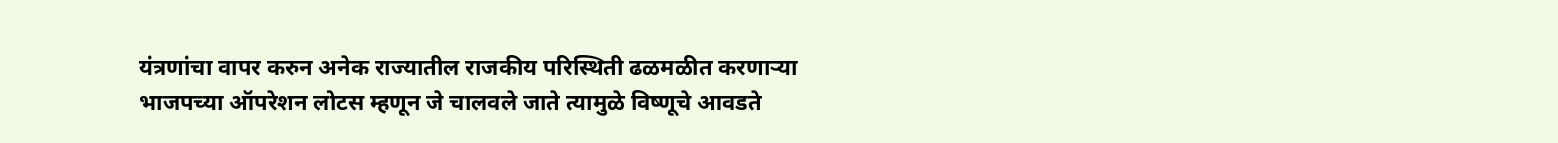यंत्रणांचा वापर करुन अनेक राज्यातील राजकीय परिस्थिती ढळमळीत करणाऱ्या भाजपच्या ऑपरेशन लोटस म्हणून जे चालवले जाते त्यामुळे विष्णूचे आवडते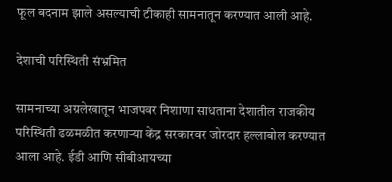फूल बदनाम झाले असल्याची टीकाही सामनातून करण्यात आली आहे.

देशाची परिस्थिती संभ्रमित

सामनाच्या अग्रलेखातून भाजपवर निशाणा साधताना देशातील राजकीय परिस्थिती ढळमळीत करणाऱ्या केंद्र सरकारवर जोरदार हल्लाबोल करण्यात आला आहे. ईडी आणि सीबीआयच्या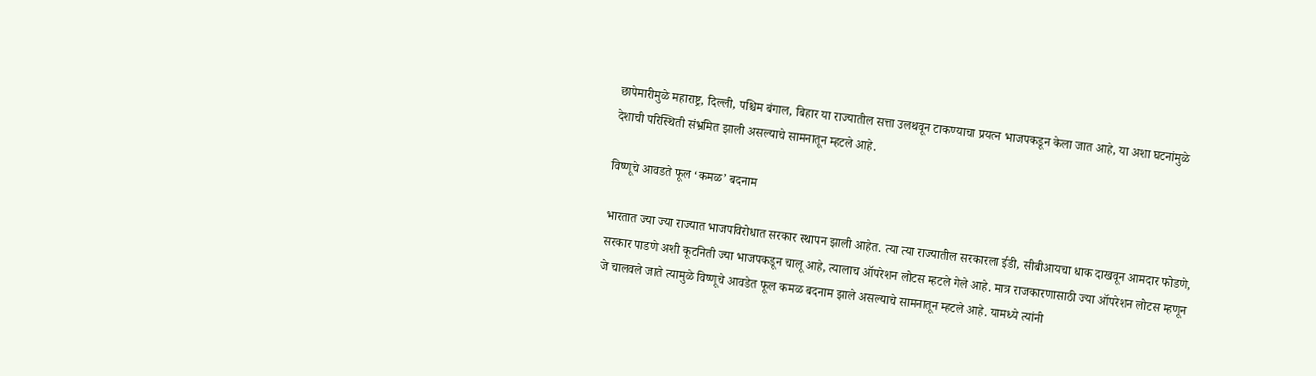छापेमारीमुळे महाराष्ट्र, दिल्ली, पश्चिम बंगाल, बिहार या राज्यातील सत्ता उलथवून टाकण्याचा प्रयत्न भाजपकडून केला जात आहे, या अशा घटनांमुळे देशाची परिस्थिती संभ्रमित झाली असल्याचे सामनातून म्हटले आहे.

विष्णूचे आवडते फूल ‘कमळ’ बदनाम

भारतात ज्या ज्या राज्यात भाजपविरोधात सरकार स्थापन झाली आहेत. त्या त्या राज्यातील सरकारला ईडी, सीबीआयचा धाक दाखवून आमदार फोडणे, सरकार पाडणे अशी कूटनिती ज्या भाजपकडून चालू आहे, त्यालाच ऑपरेशन लोटस म्हटले गेले आहे. मात्र राजकारणासाठी ज्या ऑपरेशन लोटस म्हणून जे चालवले जाते त्यामुळे विष्णूचे आवडेत फूल कमळ बदनाम झाले असल्याचे सामनातून म्हटले आहे. यामध्ये त्यांनी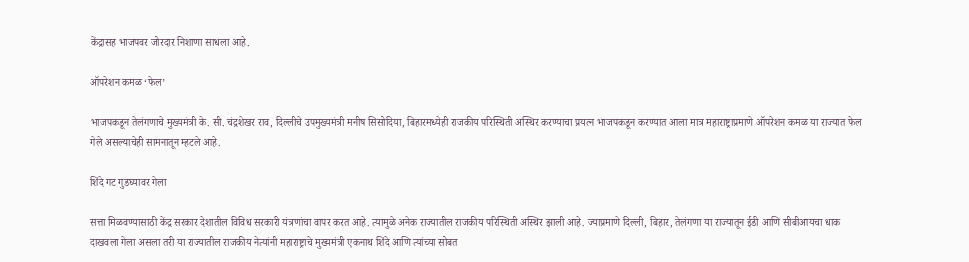केंद्रासह भाजपवर जोरदार निशाणा साधला आहे.

ऑपरेशन कमळ ‘फेल’

भाजपकडून तेलंगणाचे मुख्यमंत्री के. सी. चंद्रशेखर राव, दिल्लीचे उपमुख्यमंत्री मनीष सिसोदिया, बिहारमध्येही राजकीय परिस्थिती अस्थिर करण्याचा प्रयत्न भाजपकडून करण्यात आला मात्र महाराष्ट्राप्रमाणे ऑपरेशन कमळ या राज्यात फेल गेले असल्याचेही सामनातून म्हटले आहे.

शिंदे गट गुडघ्यावर गेला

सत्ता मिळवण्यासाठी केंद्र सरकार देशातील विविध सरकारी यंत्रणांचा वापर करत आहे. त्यामुळे अनेक राज्यातील राजकीय परिस्थिती अस्थिर झाली आहे. ज्याप्रमाणे दिल्ली, बिहार, तेलंगणा या राज्यातून ईडी आणि सीबीआयचा धाक दाखवला गेला असला तरी या राज्यातील राजकीय नेत्यांनी महाराष्ट्राचे मुख्यमंत्री एकनाथ शिंदे आणि त्यांच्या सोबत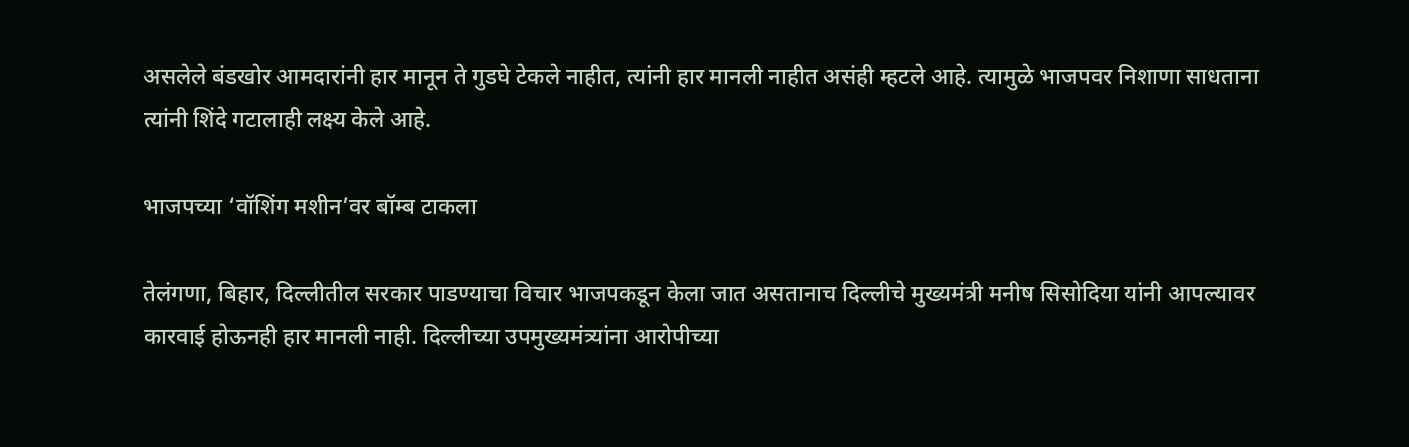असलेले बंडखोर आमदारांनी हार मानून ते गुडघे टेकले नाहीत, त्यांनी हार मानली नाहीत असंही म्हटले आहे. त्यामुळे भाजपवर निशाणा साधताना त्यांनी शिंदे गटालाही लक्ष्य केले आहे.

भाजपच्या ‘वॉशिंग मशीन’वर बॉम्ब टाकला

तेलंगणा, बिहार, दिल्लीतील सरकार पाडण्याचा विचार भाजपकडून केला जात असतानाच दिल्लीचे मुख्यमंत्री मनीष सिसोदिया यांनी आपल्यावर कारवाई होऊनही हार मानली नाही. दिल्लीच्या उपमुख्यमंत्र्यांना आरोपीच्या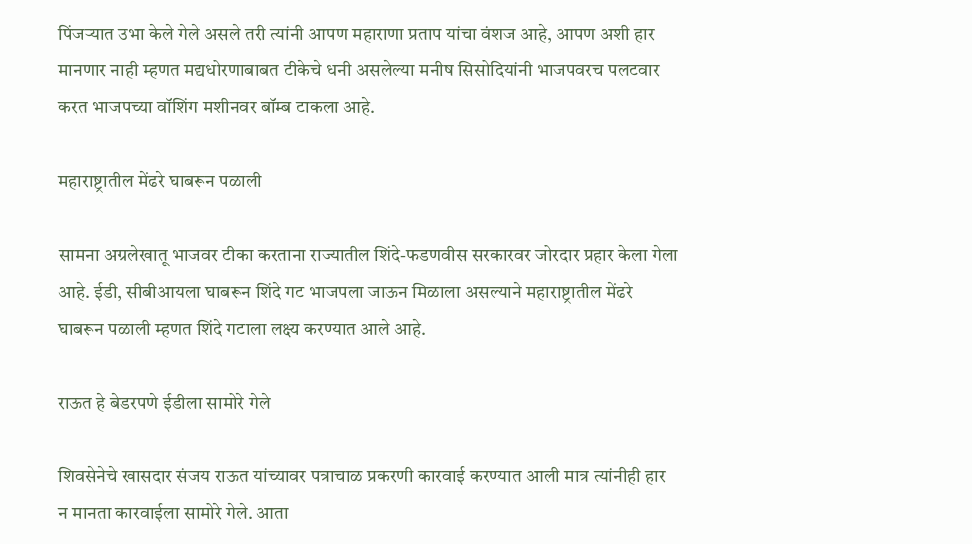पिंजऱ्यात उभा केले गेले असले तरी त्यांनी आपण महाराणा प्रताप यांचा वंशज आहे, आपण अशी हार मानणार नाही म्हणत मद्यधोरणाबाबत टीकेचे धनी असलेल्या मनीष सिसोदियांनी भाजपवरच पलटवार करत भाजपच्या वॉशिंग मशीनवर बॉम्ब टाकला आहे.

महाराष्ट्रातील मेंढरे घाबरून पळाली

सामना अग्रलेखातू भाजवर टीका करताना राज्यातील शिंदे-फडणवीस सरकारवर जोरदार प्रहार केला गेला आहे. ईडी, सीबीआयला घाबरून शिंदे गट भाजपला जाऊन मिळाला असल्याने महाराष्ट्रातील मेंढरे घाबरून पळाली म्हणत शिंदे गटाला लक्ष्य करण्यात आले आहे.

राऊत हे बेडरपणे ईडीला सामोरे गेले

शिवसेनेचे खासदार संजय राऊत यांच्यावर पत्राचाळ प्रकरणी कारवाई करण्यात आली मात्र त्यांनीही हार न मानता कारवाईला सामोरे गेले. आता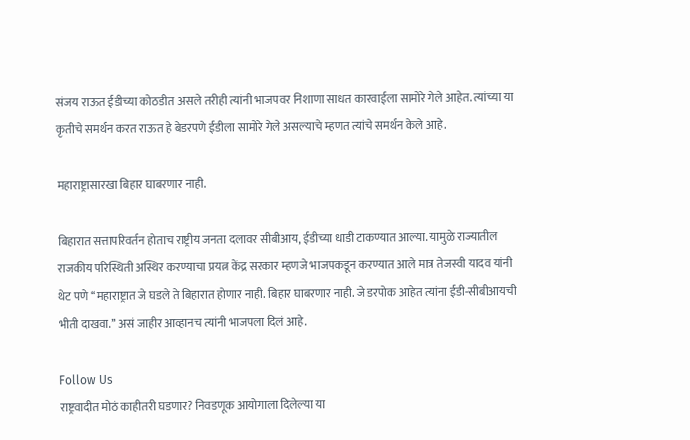संजय राऊत ईडीच्या कोठडीत असले तरीही त्यांनी भाजपवर निशाणा साधत कारवाईला सामोरे गेले आहेत. त्यांच्या या कृतीचे समर्थन करत राऊत हे बेडरपणे ईडीला सामोरे गेले असल्याचे म्हणत त्यांचे समर्थन केले आहे.

महाराष्ट्रासारखा बिहार घाबरणार नाही.

बिहारात सत्तापरिवर्तन होताच राष्ट्रीय जनता दलावर सीबीआय, ईडीच्या धाडी टाकण्यात आल्या. यामुळे राज्यातील राजकीय परिस्थिती अस्थिर करण्याचा प्रयत्न केंद्र सरकार म्हणजे भाजपकडून करण्यात आले मात्र तेजस्वी यादव यांनी थेट पणे ‘‘महाराष्ट्रात जे घडले ते बिहारात होणार नाही. बिहार घाबरणार नाही. जे डरपोक आहेत त्यांना ईडी-सीबीआयची भीती दाखवा.’’ असं जाहीर आव्हानच त्यांनी भाजपला दिलं आहे.

Follow Us
राष्ट्रवादीत मोठं काहीतरी घडणार? निवडणूक आयोगाला दिलेल्या या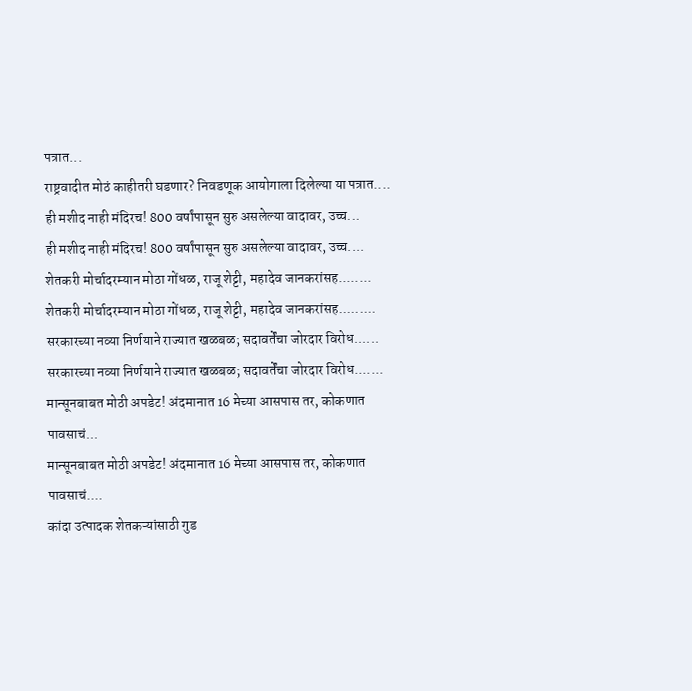पत्रात...
राष्ट्रवादीत मोठं काहीतरी घडणार? निवडणूक आयोगाला दिलेल्या या पत्रात....
ही मशीद नाही मंदिरच! 800 वर्षांपासून सुरु असलेल्या वादावर, उच्च...
ही मशीद नाही मंदिरच! 800 वर्षांपासून सुरु असलेल्या वादावर, उच्च....
शेतकरी मोर्चादरम्यान मोठा गोंधळ, राजू शेट्टी, महादेव जानकरांसह........
शेतकरी मोर्चादरम्यान मोठा गोंधळ, राजू शेट्टी, महादेव जानकरांसह.........
सरकारच्या नव्या निर्णयाने राज्यात खळबळ; सदावर्तेंचा जोरदार विरोध......
सरकारच्या नव्या निर्णयाने राज्यात खळबळ; सदावर्तेंचा जोरदार विरोध.......
मान्सूनबाबत मोठी अपडेट! अंदमानात 16 मेच्या आसपास तर, कोकणात पावसाचं...
मान्सूनबाबत मोठी अपडेट! अंदमानात 16 मेच्या आसपास तर, कोकणात पावसाचं....
कांदा उत्पादक शेतकऱ्यांसाठी गुड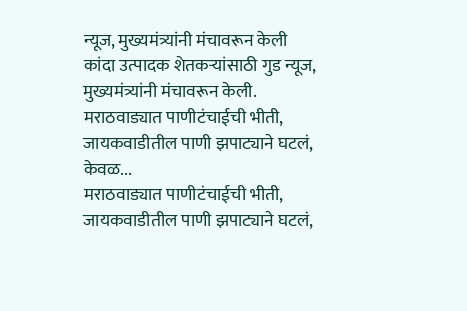न्यूज, मुख्यमंत्र्यांनी मंचावरून केली
कांदा उत्पादक शेतकऱ्यांसाठी गुड न्यूज, मुख्यमंत्र्यांनी मंचावरून केली.
मराठवाड्यात पाणीटंचाईची भीती, जायकवाडीतील पाणी झपाट्याने घटलं, केवळ...
मराठवाड्यात पाणीटंचाईची भीती, जायकवाडीतील पाणी झपाट्याने घटलं,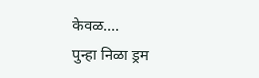केवळ....
पुन्हा निळा ड्रम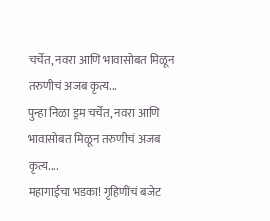चर्चेत, नवरा आणि भावासोबत मिळून तरुणीचं अजब कृत्य...
पुन्हा निळा ड्रम चर्चेत, नवरा आणि भावासोबत मिळून तरुणीचं अजब कृत्य....
महागाईचा भडका! गृहिणींचं बजेट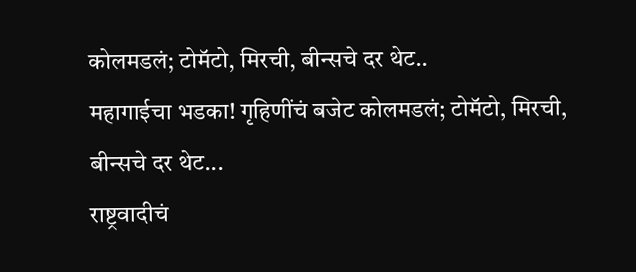कोलमडलं; टोमॅटो, मिरची, बीन्सचे दर थेट..
महागाईचा भडका! गृहिणींचं बजेट कोलमडलं; टोमॅटो, मिरची, बीन्सचे दर थेट...
राष्ट्रवादीचं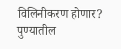विलिनीकरण होणार? पुण्यातील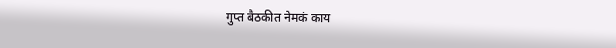गुप्त बैठकीत नेमकं काय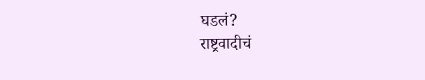घडलं?
राष्ट्रवादीचं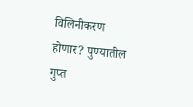विलिनीकरण होणार? पुण्यातील गुप्त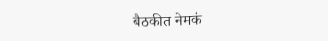बैठकीत नेमकं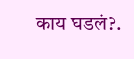काय घडलं?.